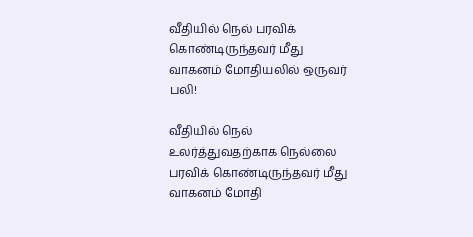வீதியில் நெல் பரவிக் கொண்டிருந்தவர் மீது வாகனம் மோதியலில் ஒருவர் பலி!

வீதியில் நெல் உலர்த்துவதற்காக நெல்லை பரவிக் கொண்டிருந்தவர் மீது வாகனம் மோதி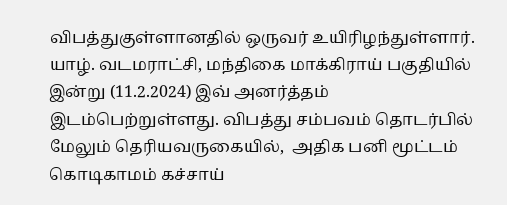விபத்துகுள்ளானதில் ஒருவர் உயிரிழந்துள்ளார். யாழ். வடமராட்சி, மந்திகை மாக்கிராய் பகுதியில் இன்று (11.2.2024) இவ் அனர்த்தம் இடம்பெற்றுள்ளது. விபத்து சம்பவம் தொடர்பில் மேலும் தெரியவருகையில்,  அதிக பனி மூட்டம் கொடிகாமம் கச்சாய்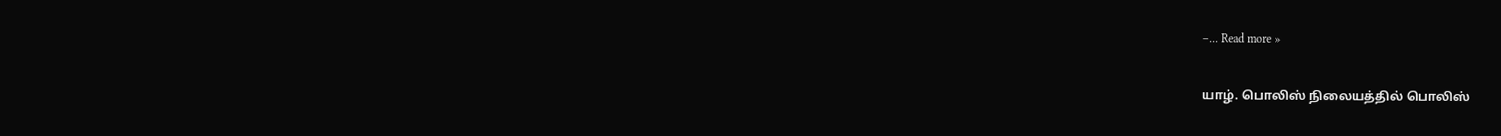–... Read more »

யாழ். பொலிஸ் நிலையத்தில் பொலிஸ்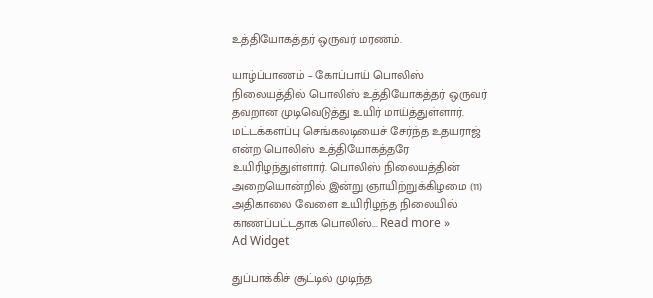உத்தியோகத்தர் ஒருவர் மரணம்.

யாழ்ப்பாணம் – கோப்பாய் பொலிஸ் நிலையத்தில் பொலிஸ் உத்தியோகத்தர் ஒருவர் தவறான முடிவெடுத்து உயிர் மாய்த்துள்ளார். மட்டக்களப்பு செங்கலடியைச் சேர்ந்த உதயராஜ் என்ற பொலிஸ் உத்தியோகத்தரே உயிரிழந்துள்ளார். பொலிஸ் நிலையத்தின் அறையொன்றில் இன்று ஞாயிற்றுக்கிழமை (11) அதிகாலை வேளை உயிரிழந்த நிலையில் காணப்பட்டதாக பொலிஸ்... Read more »
Ad Widget

துப்பாக்கிச் சூட்டில் முடிந்த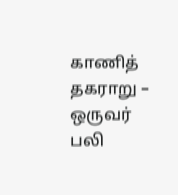காணித் தகராறு – ஒருவர் பலி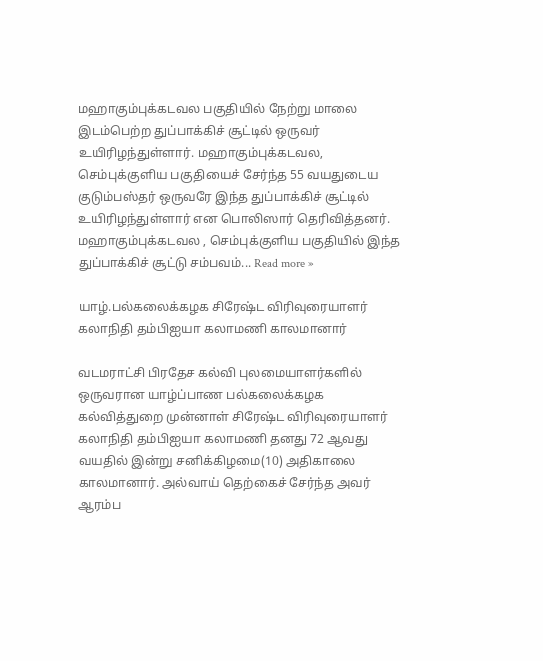மஹாகும்புக்கடவல பகுதியில் நேற்று மாலை இடம்பெற்ற துப்பாக்கிச் சூட்டில் ஒருவர் உயிரிழந்துள்ளார். மஹாகும்புக்கடவல, செம்புக்குளிய பகுதியைச் சேர்ந்த 55 வயதுடைய குடும்பஸ்தர் ஒருவரே இந்த துப்பாக்கிச் சூட்டில் உயிரிழந்துள்ளார் என பொலிஸார் தெரிவித்தனர். மஹாகும்புக்கடவல , செம்புக்குளிய பகுதியில் இந்த துப்பாக்கிச் சூட்டு சம்பவம்... Read more »

யாழ்.பல்கலைக்கழக சிரேஷ்ட விரிவுரையாளர் கலாநிதி தம்பிஐயா கலாமணி காலமானார்

வடமராட்சி பிரதேச கல்வி புலமையாளர்களில் ஒருவரான யாழ்ப்பாண பல்கலைக்கழக கல்வித்துறை முன்னாள் சிரேஷ்ட விரிவுரையாளர் கலாநிதி தம்பிஐயா கலாமணி தனது 72 ஆவது வயதில் இன்று சனிக்கிழமை(10) அதிகாலை காலமானார். அல்வாய் தெற்கைச் சேர்ந்த அவர் ஆரம்ப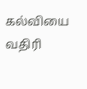கல்வியை வதிரி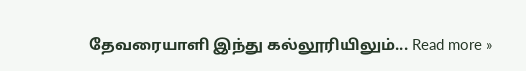தேவரையாளி இந்து கல்லூரியிலும்... Read more »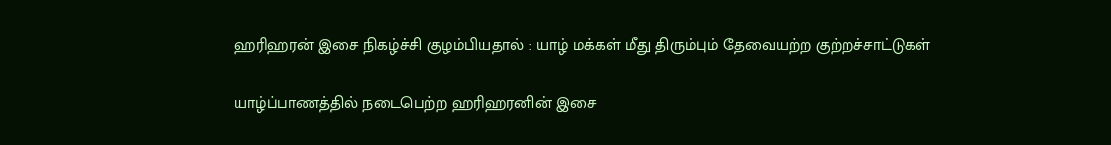ஹரிஹரன் இசை நிகழ்ச்சி குழம்பியதால் : யாழ் மக்கள் மீது திரும்பும் தேவையற்ற குற்றச்சாட்டுகள்

யாழ்ப்பாணத்தில் நடைபெற்ற ஹரிஹரனின் இசை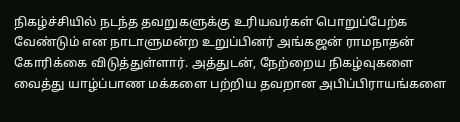நிகழ்ச்சியில் நடந்த தவறுகளுக்கு உரியவர்கள் பொறுப்பேற்க வேண்டும் என நாடாளுமன்ற உறுப்பினர் அங்கஜன் ராமநாதன் கோரிக்கை விடுத்துள்ளார். அத்துடன், நேற்றைய நிகழ்வுகளை வைத்து யாழ்ப்பாண மக்களை பற்றிய தவறான அபிப்பிராயங்களை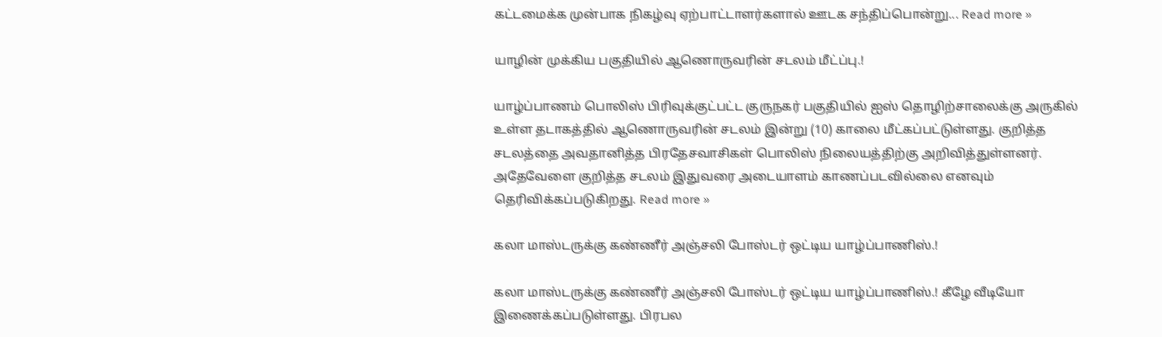கட்டமைக்க முன்பாக நிகழ்வு ஏற்பாட்டாளர்களால் ஊடக சந்திப்பொன்று... Read more »

யாழின் முக்கிய பகுதியில் ஆணொருவரின் சடலம் மீட்ப்பு.!

யாழ்ப்பாணம் பொலிஸ் பிரிவுக்குட்பட்ட குருநகர் பகுதியில் ஐஸ் தொழிற்சாலைக்கு அருகில் உள்ள தடாகத்தில் ஆணொருவரின் சடலம் இன்று (10) காலை மீட்கப்பட்டுள்ளது. குறித்த சடலத்தை அவதானித்த பிரதேசவாசிகள் பொலிஸ் நிலையத்திற்கு அறிவித்துள்ளனர். அதேவேளை குறித்த சடலம் இதுவரை அடையாளம் காணப்படவில்லை எனவும் தெரிவிக்கப்படுகிறது. Read more »

கலா மாஸ்டருக்கு கண்ணீர் அஞ்சலி போஸ்டர் ஒட்டிய யாழ்ப்பாணிஸ்.!

கலா மாஸ்டருக்கு கண்ணீர் அஞ்சலி போஸ்டர் ஒட்டிய யாழ்ப்பாணிஸ்.! கீழே வீடியோ இணைக்கப்படுள்ளது. பிரபல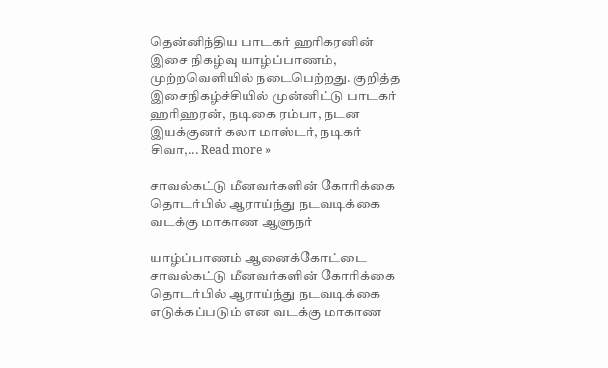தென்னிந்திய பாடகர் ஹரிகரனின் இசை நிகழ்வு யாழ்ப்பாணம், முற்றவெளியில் நடைபெற்றது. குறித்த இசைநிகழ்ச்சியில் முன்னிட்டு பாடகர் ஹரிஹரன், நடிகை ரம்பா, நடன இயக்குனர் கலா மாஸ்டர், நடிகர் சிவா,... Read more »

சாவல்கட்டு மீனவர்களின் கோரிக்கை தொடர்பில் ஆராய்ந்து நடவடிக்கை வடக்கு மாகாண ஆளுநர்

யாழ்ப்பாணம் ஆனைக்கோட்டை சாவல்கட்டு மீனவர்களின் கோரிக்கை தொடர்பில் ஆராய்ந்து நடவடிக்கை எடுக்கப்படும் என வடக்கு மாகாண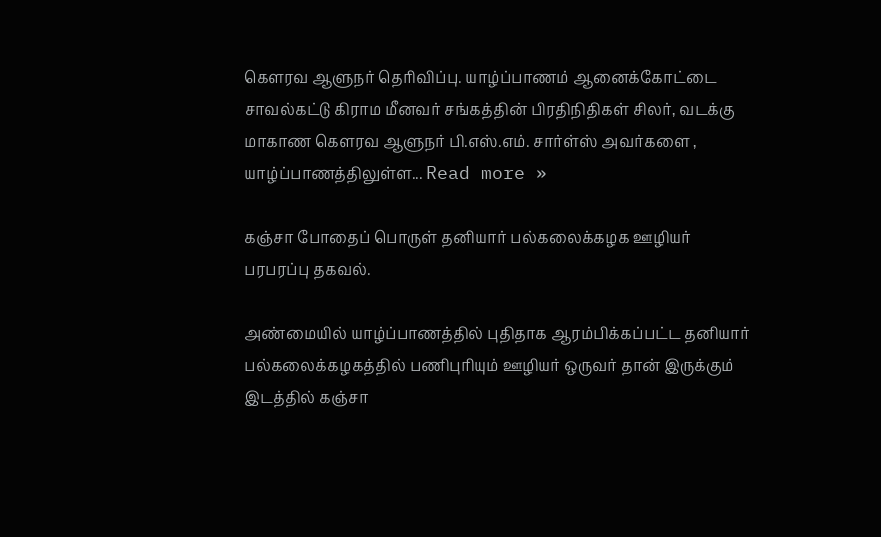கௌரவ ஆளுநர் தெரிவிப்பு. யாழ்ப்பாணம் ஆனைக்கோட்டை சாவல்கட்டு கிராம மீனவர் சங்கத்தின் பிரதிநிதிகள் சிலர், வடக்கு மாகாண கௌரவ ஆளுநர் பி.எஸ்.எம். சார்ள்ஸ் அவர்களை , யாழ்ப்பாணத்திலுள்ள... Read more »

கஞ்சா போதைப் பொருள் தனியார் பல்கலைக்கழக ஊழியர் பரபரப்பு தகவல்.

அண்மையில் யாழ்ப்பாணத்தில் புதிதாக ஆரம்பிக்கப்பட்ட தனியார் பல்கலைக்கழகத்தில் பணிபுரியும் ஊழியர் ஒருவர் தான் இருக்கும் இடத்தில் கஞ்சா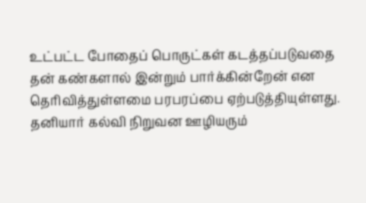உட்பட்ட போதைப் பொருட்கள் கடத்தப்படுவதை தன் கண்களால் இன்றும் பார்க்கின்றேன் என தெரிவித்துள்ளமை பரபரப்பை ஏற்படுத்தியுள்ளது. தனியார் கல்வி நிறுவன ஊழியரும்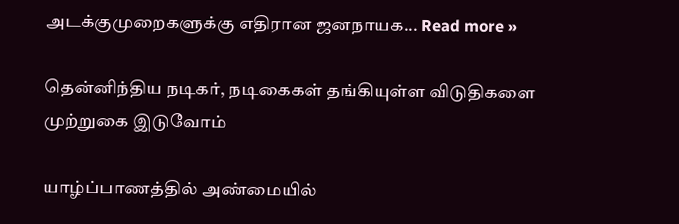அடக்குமுறைகளுக்கு எதிரான ஜனநாயக... Read more »

தென்னிந்திய நடிகர், நடிகைகள் தங்கியுள்ள விடுதிகளை முற்றுகை இடுவோம்

யாழ்ப்பாணத்தில் அண்மையில்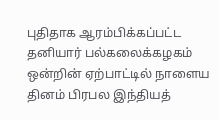புதிதாக ஆரம்பிக்கப்பட்ட தனியார் பல்கலைக்கழகம் ஒன்றின் ஏற்பாட்டில் நாளைய தினம் பிரபல இந்தியத்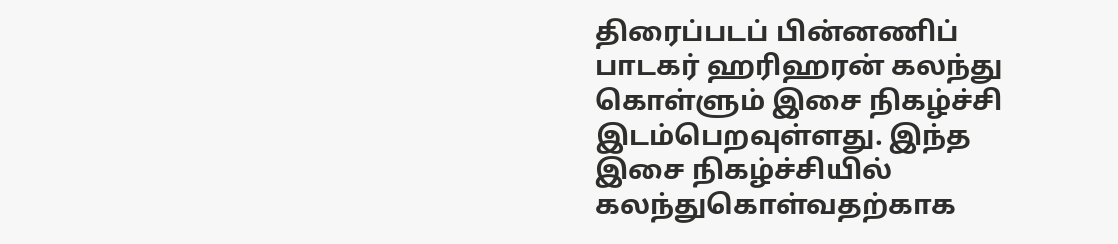திரைப்படப் பின்னணிப் பாடகர் ஹரிஹரன் கலந்து கொள்ளும் இசை நிகழ்ச்சி இடம்பெறவுள்ளது. இந்த இசை நிகழ்ச்சியில் கலந்துகொள்வதற்காக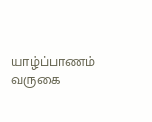யாழ்ப்பாணம் வருகை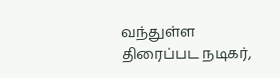வந்துள்ள திரைப்பட நடிகர்,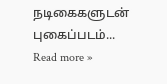நடிகைகளுடன் புகைப்படம்... Read more »